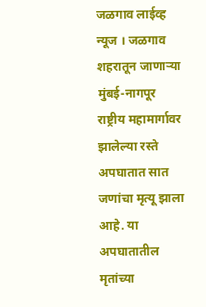जळगाव लाईव्ह न्यूज । जळगाव शहरातून जाणाऱ्या मुंबई-नागपूर राष्ट्रीय महामार्गावर झालेल्या रस्ते अपघातात सात जणांचा मृत्यू झाला आहे. या अपघातातील मृतांच्या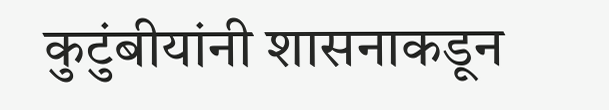कुटुंबीयांनी शासनाकडून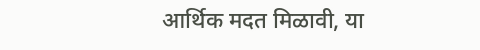आर्थिक मदत मिळावी, या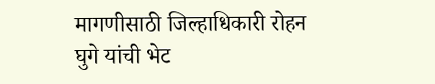मागणीसाठी जिल्हाधिकारी रोहन घुगे यांची भेट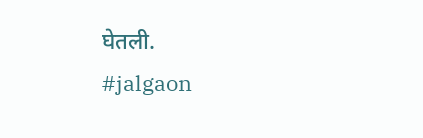घेतली.
#jalgaon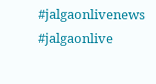#jalgaonlivenews #jalgaonlive